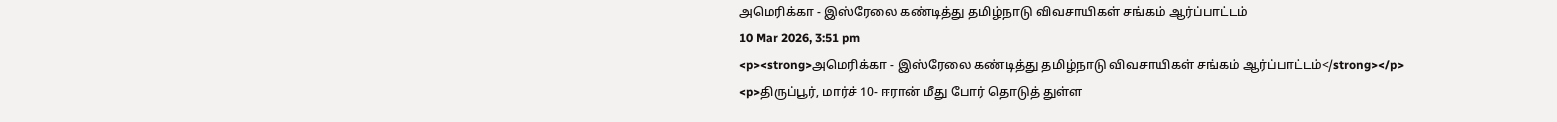அமெரிக்கா - இஸ்ரேலை கண்டித்து தமிழ்நாடு விவசாயிகள் சங்கம் ஆர்ப்பாட்டம்
10 Mar 2026, 3:51 pm
<p><strong>அமெரிக்கா - இஸ்ரேலை கண்டித்து தமிழ்நாடு விவசாயிகள் சங்கம் ஆர்ப்பாட்டம்</strong></p>
<p>திருப்பூர், மார்ச் 10- ஈரான் மீது போர் தொடுத் துள்ள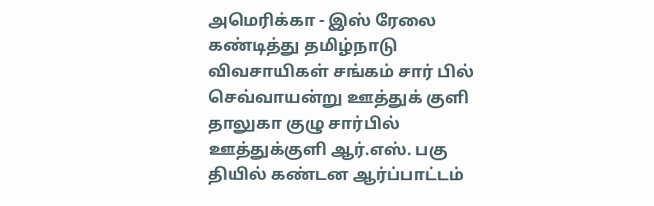அமெரிக்கா - இஸ் ரேலை கண்டித்து தமிழ்நாடு விவசாயிகள் சங்கம் சார் பில் செவ்வாயன்று ஊத்துக் குளி தாலுகா குழு சார்பில் ஊத்துக்குளி ஆர்.எஸ். பகு தியில் கண்டன ஆர்ப்பாட்டம்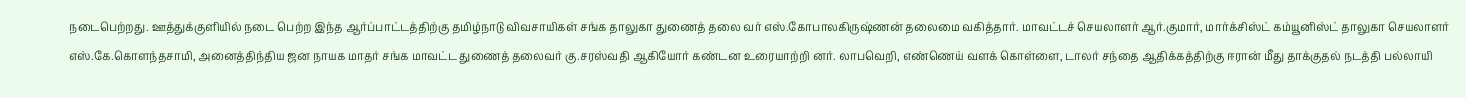நடைபெற்றது. ஊத்துக்குளியில் நடை பெற்ற இந்த ஆர்ப்பாட்டத்திற்கு தமிழ்நாடு விவசாயிகள் சங்க தாலுகா துணைத் தலை வர் எஸ்.கோபாலகிருஷ்ணன் தலைமை வகித்தார். மாவட்டச் செயலாளர் ஆர்.குமார், மார்க்சிஸ்ட் கம்யூனிஸ்ட் தாலுகா செயலாளர் எஸ்.கே.கொளந்தசாமி, அனைத்திந்திய ஜன நாயக மாதர் சங்க மாவட்ட துணைத் தலைவர் கு.சரஸ்வதி ஆகியோர் கண்டன உரையாற்றி னர். லாபவெறி, எண்ணெய் வளக் கொள்ளை, டாலர் சந்தை ஆதிக்கத்திற்கு ஈரான் மீது தாக்குதல் நடத்தி பல்லாயி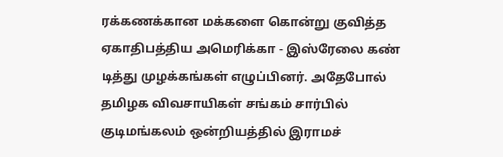ரக்கணக்கான மக்களை கொன்று குவித்த ஏகாதிபத்திய அமெரிக்கா - இஸ்ரேலை கண் டித்து முழக்கங்கள் எழுப்பினர். அதேபோல் தமிழக விவசாயிகள் சங்கம் சார்பில் குடிமங்கலம் ஒன்றியத்தில் இராமச்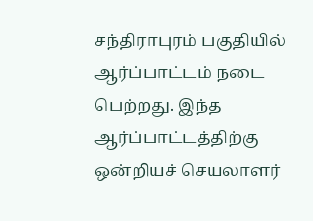சந்திராபுரம் பகுதியில் ஆர்ப்பாட்டம் நடை பெற்றது. இந்த ஆர்ப்பாட்டத்திற்கு ஒன்றியச் செயலாளர்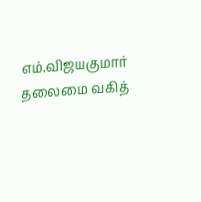எம்.விஜயகுமார் தலைமை வகித்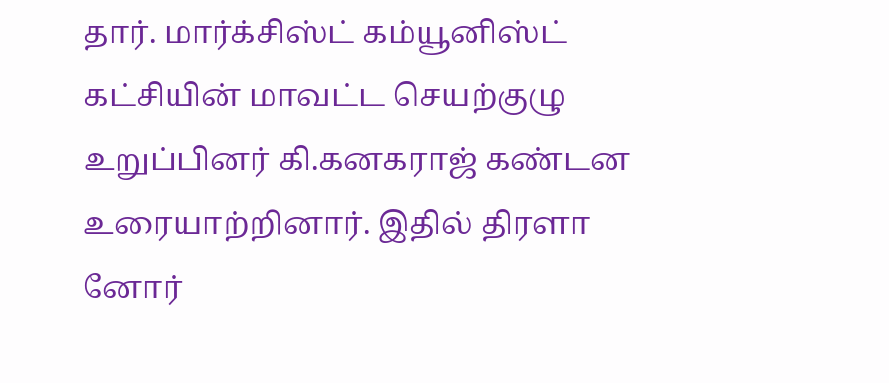தார். மார்க்சிஸ்ட் கம்யூனிஸ்ட் கட்சியின் மாவட்ட செயற்குழு உறுப்பினர் கி.கனகராஜ் கண்டன உரையாற்றினார். இதில் திரளா னோர்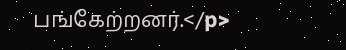பங்கேற்றனர்.</p>